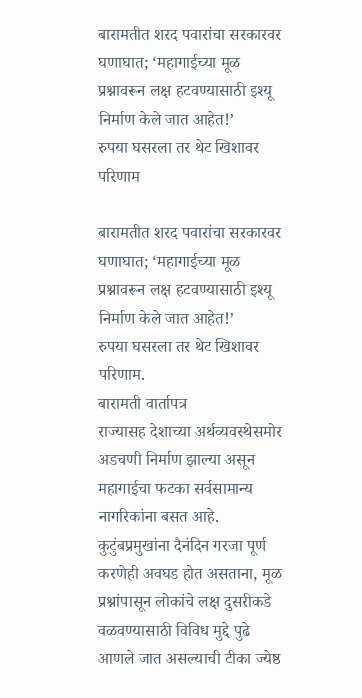बारामतीत शरद पवारांचा सरकारवर घणाघात; ‘महागाईच्या मूळ प्रश्नावरून लक्ष हटवण्यासाठी इश्यू निर्माण केले जात आहेत!’
रुपया घसरला तर थेट खिशावर परिणाम

बारामतीत शरद पवारांचा सरकारवर घणाघात; ‘महागाईच्या मूळ प्रश्नावरून लक्ष हटवण्यासाठी इश्यू निर्माण केले जात आहेत!’
रुपया घसरला तर थेट खिशावर परिणाम.
बारामती वार्तापत्र
राज्यासह देशाच्या अर्थव्यवस्थेसमोर अडचणी निर्माण झाल्या असून महागाईचा फटका सर्वसामान्य नागरिकांना बसत आहे. कुटुंबप्रमुखांना दैनंदिन गरजा पूर्ण करणेही अवघड होत असताना, मूळ प्रश्नांपासून लोकांचे लक्ष दुसरीकडे वळवण्यासाठी विविध मुद्दे पुढे आणले जात असल्याची टीका ज्येष्ठ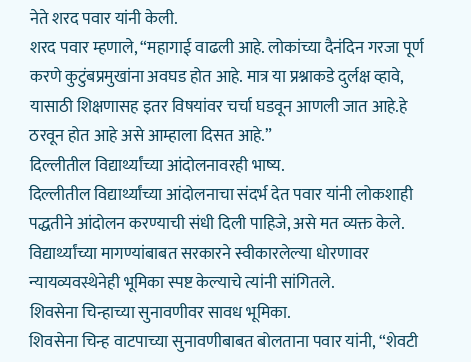नेते शरद पवार यांनी केली.
शरद पवार म्हणाले, “महागाई वाढली आहे. लोकांच्या दैनंदिन गरजा पूर्ण करणे कुटुंबप्रमुखांना अवघड होत आहे. मात्र या प्रश्नाकडे दुर्लक्ष व्हावे, यासाठी शिक्षणासह इतर विषयांवर चर्चा घडवून आणली जात आहे.हे ठरवून होत आहे असे आम्हाला दिसत आहे.”
दिल्लीतील विद्यार्थ्यांच्या आंदोलनावरही भाष्य.
दिल्लीतील विद्यार्थ्यांच्या आंदोलनाचा संदर्भ देत पवार यांनी लोकशाही पद्धतीने आंदोलन करण्याची संधी दिली पाहिजे, असे मत व्यक्त केले. विद्यार्थ्यांच्या मागण्यांबाबत सरकारने स्वीकारलेल्या धोरणावर न्यायव्यवस्थेनेही भूमिका स्पष्ट केल्याचे त्यांनी सांगितले.
शिवसेना चिन्हाच्या सुनावणीवर सावध भूमिका.
शिवसेना चिन्ह वाटपाच्या सुनावणीबाबत बोलताना पवार यांनी, “शेवटी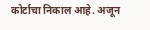कोर्टाचा निकाल आहे. अजून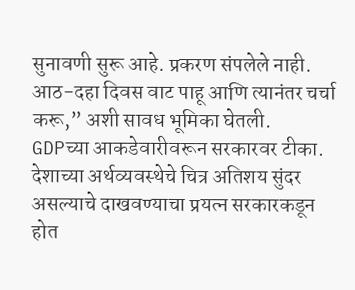सुनावणी सुरू आहे. प्रकरण संपलेले नाही. आठ-दहा दिवस वाट पाहू आणि त्यानंतर चर्चा करू,” अशी सावध भूमिका घेतली.
GDPच्या आकडेवारीवरून सरकारवर टीका.
देशाच्या अर्थव्यवस्थेचे चित्र अतिशय सुंदर असल्याचे दाखवण्याचा प्रयत्न सरकारकडून होत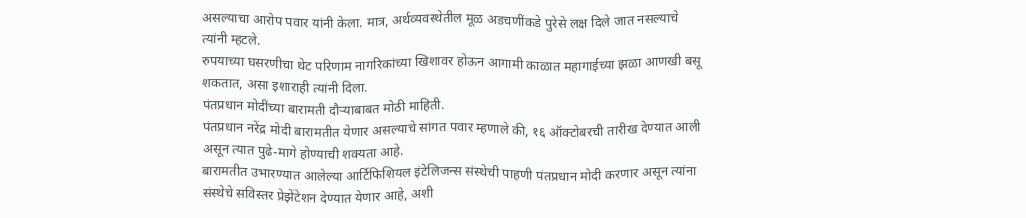असल्याचा आरोप पवार यांनी केला. मात्र, अर्थव्यवस्थेतील मूळ अडचणींकडे पुरेसे लक्ष दिले जात नसल्याचे त्यांनी म्हटले.
रुपयाच्या घसरणीचा थेट परिणाम नागरिकांच्या खिशावर होऊन आगामी काळात महागाईच्या झळा आणखी बसू शकतात, असा इशाराही त्यांनी दिला.
पंतप्रधान मोदींच्या बारामती दौऱ्याबाबत मोठी माहिती.
पंतप्रधान नरेंद्र मोदी बारामतीत येणार असल्याचे सांगत पवार म्हणाले की, १६ ऑक्टोबरची तारीख देण्यात आली असून त्यात पुढे-मागे होण्याची शक्यता आहे.
बारामतीत उभारण्यात आलेल्या आर्टिफिशियल इंटेलिजन्स संस्थेची पाहणी पंतप्रधान मोदी करणार असून त्यांना संस्थेचे सविस्तर प्रेझेंटेशन देण्यात येणार आहे, अशी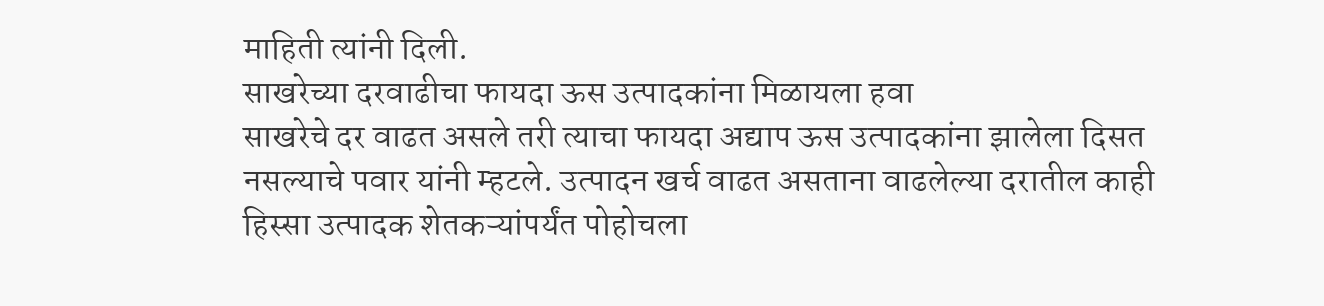माहिती त्यांनी दिली.
साखरेच्या दरवाढीचा फायदा ऊस उत्पादकांना मिळायला हवा
साखरेचे दर वाढत असले तरी त्याचा फायदा अद्याप ऊस उत्पादकांना झालेला दिसत नसल्याचे पवार यांनी म्हटले. उत्पादन खर्च वाढत असताना वाढलेल्या दरातील काही हिस्सा उत्पादक शेतकऱ्यांपर्यंत पोहोचला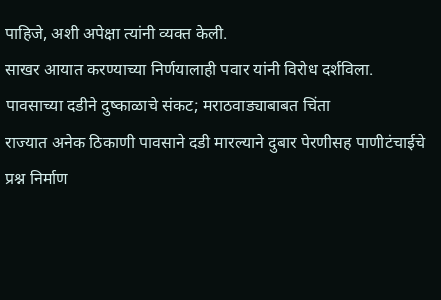पाहिजे, अशी अपेक्षा त्यांनी व्यक्त केली.
साखर आयात करण्याच्या निर्णयालाही पवार यांनी विरोध दर्शविला.
पावसाच्या दडीने दुष्काळाचे संकट; मराठवाड्याबाबत चिंता
राज्यात अनेक ठिकाणी पावसाने दडी मारल्याने दुबार पेरणीसह पाणीटंचाईचे प्रश्न निर्माण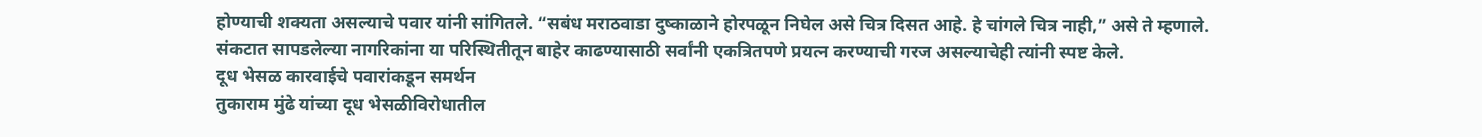होण्याची शक्यता असल्याचे पवार यांनी सांगितले. “सबंध मराठवाडा दुष्काळाने होरपळून निघेल असे चित्र दिसत आहे. हे चांगले चित्र नाही,” असे ते म्हणाले.
संकटात सापडलेल्या नागरिकांना या परिस्थितीतून बाहेर काढण्यासाठी सर्वांनी एकत्रितपणे प्रयत्न करण्याची गरज असल्याचेही त्यांनी स्पष्ट केले.
दूध भेसळ कारवाईचे पवारांकडून समर्थन
तुकाराम मुंढे यांच्या दूध भेसळीविरोधातील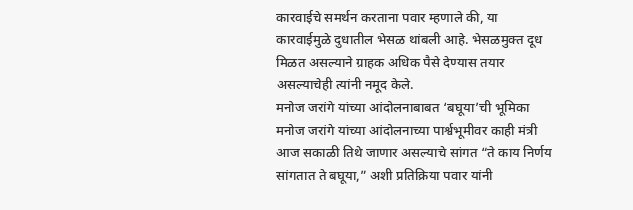कारवाईचे समर्थन करताना पवार म्हणाले की, या कारवाईमुळे दुधातील भेसळ थांबली आहे. भेसळमुक्त दूध मिळत असल्याने ग्राहक अधिक पैसे देण्यास तयार असल्याचेही त्यांनी नमूद केले.
मनोज जरांगे यांच्या आंदोलनाबाबत ‘बघूया’ची भूमिका
मनोज जरांगे यांच्या आंदोलनाच्या पार्श्वभूमीवर काही मंत्री आज सकाळी तिथे जाणार असल्याचे सांगत “ते काय निर्णय सांगतात ते बघूया,” अशी प्रतिक्रिया पवार यांनी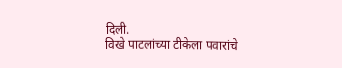दिली.
विखे पाटलांच्या टीकेला पवारांचे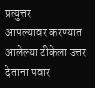प्रत्युत्तर
आपल्यावर करण्यात आलेल्या टीकेला उत्तर देताना पवार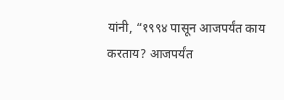यांनी, “१९९४ पासून आजपर्यंत काय करताय? आजपर्यंत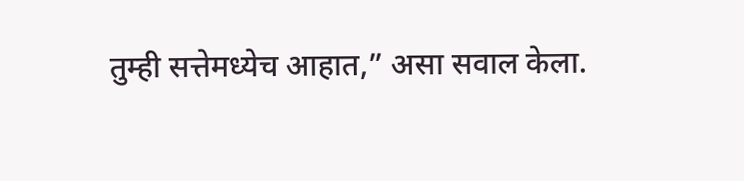तुम्ही सत्तेमध्येच आहात,” असा सवाल केला.